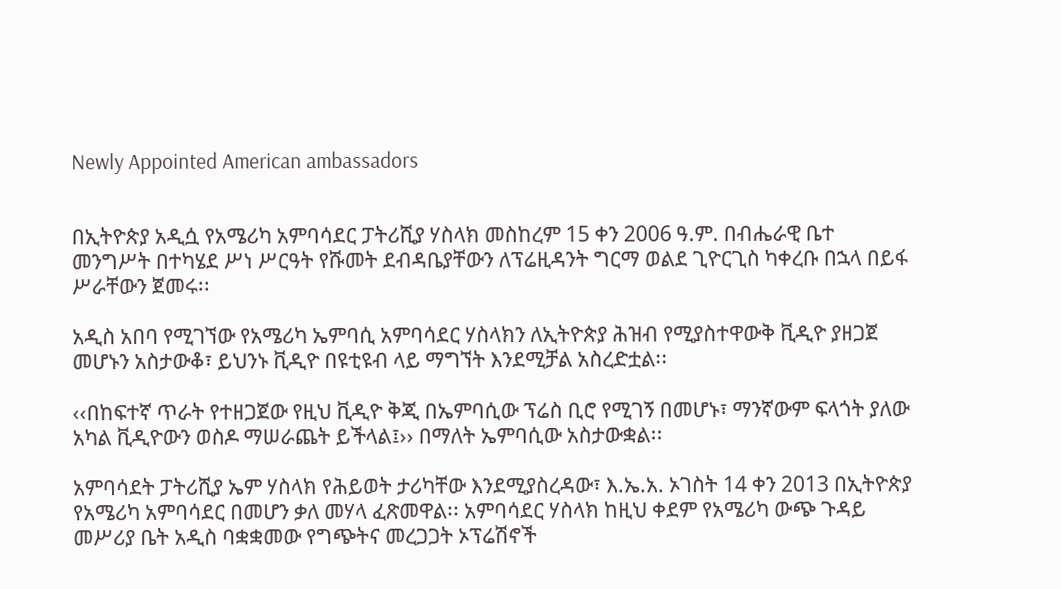Newly Appointed American ambassadors


በኢትዮጵያ አዲሷ የአሜሪካ አምባሳደር ፓትሪሺያ ሃስላክ መስከረም 15 ቀን 2006 ዓ.ም. በብሔራዊ ቤተ መንግሥት በተካሄደ ሥነ ሥርዓት የሹመት ደብዳቤያቸውን ለፕሬዚዳንት ግርማ ወልደ ጊዮርጊስ ካቀረቡ በኋላ በይፋ ሥራቸውን ጀመሩ፡፡

አዲስ አበባ የሚገኘው የአሜሪካ ኤምባሲ አምባሳደር ሃስላክን ለኢትዮጵያ ሕዝብ የሚያስተዋውቅ ቪዲዮ ያዘጋጀ መሆኑን አስታውቆ፣ ይህንኑ ቪዲዮ በዩቲዩብ ላይ ማግኘት እንደሚቻል አስረድቷል፡፡

‹‹በከፍተኛ ጥራት የተዘጋጀው የዚህ ቪዲዮ ቅጂ በኤምባሲው ፕሬስ ቢሮ የሚገኝ በመሆኑ፣ ማንኛውም ፍላጎት ያለው አካል ቪዲዮውን ወስዶ ማሠራጨት ይችላል፤›› በማለት ኤምባሲው አስታውቋል፡፡

አምባሳደት ፓትሪሺያ ኤም ሃስላክ የሕይወት ታሪካቸው እንደሚያስረዳው፣ እ.ኤ.አ. ኦገስት 14 ቀን 2013 በኢትዮጵያ የአሜሪካ አምባሳደር በመሆን ቃለ መሃላ ፈጽመዋል፡፡ አምባሳደር ሃስላክ ከዚህ ቀደም የአሜሪካ ውጭ ጉዳይ መሥሪያ ቤት አዲስ ባቋቋመው የግጭትና መረጋጋት ኦፕሬሽኖች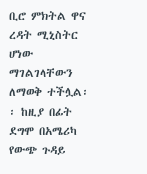ቢሮ ምክትል ዋና ረዳት ሚኒስትር ሆነው ማገልገላቸውን ለማወቅ ተችሏል፡፡ ከዚያ በፊት ደግሞ በአሜሪካ የውጭ ጉዳይ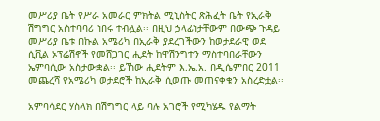መሥሪያ ቤት የሥራ አመራር ምክትል ሚኒስትር ጽሕፈት ቤት የኢራቅ ሽግግር አስተባባሪ ነበሩ ተብሏል፡፡ በዚህ ኃላፊነታቸውም በውጭ ጉዳይ መሥሪያ ቤቱ በኩል አሜሪካ በኢራቅ ያደረገችውን ከወታደራዊ ወደ ሲቪል ኦፕሬሽኖች የመሸጋገር ሒደት ከዋሽንግተን ማስተባበራቸውን ኤምባሲው አስታውቋል፡፡ ይኸው ሒደትም እ.ኤ.አ. በዲሴምበር 2011 መጨረሻ የአሜሪካ ወታደሮች ከኢራቅ ሲወጡ መጠናቀቁን አስረድቷል፡፡

አምባሳደር ሃስላክ በሽግግር ላይ ባሉ አገሮች የሚካሄዱ የልማት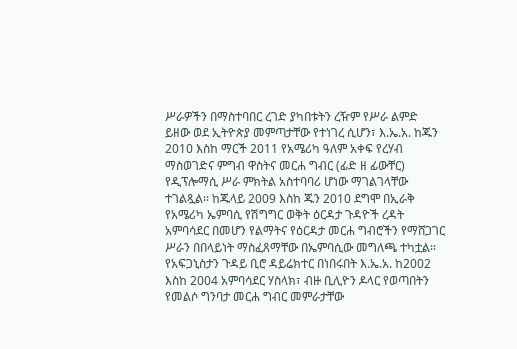ሥራዎችን በማስተባበር ረገድ ያካበቱትን ረዥም የሥራ ልምድ ይዘው ወደ ኢትዮጵያ መምጣታቸው የተነገረ ሲሆን፣ እ.ኤ.አ. ከጁን 2010 እስከ ማርች 2011 የአሜሪካ ዓለም አቀፍ የረሃብ ማስወገድና ምግብ ዋስትና መርሐ ግብር (ፊድ ዘ ፊውቸር) የዲፕሎማሲ ሥራ ምክትል አስተባባሪ ሆነው ማገልገላቸው ተገልጿል፡፡ ከጁላይ 2009 እስከ ጁን 2010 ደግሞ በኢራቅ የአሜሪካ ኤምባሲ የሽግግር ወቅት ዕርዳታ ጉዳዮች ረዳት አምባሳደር በመሆን የልማትና የዕርዳታ መርሐ ግብሮችን የማሸጋገር ሥራን በበላይነት ማስፈጸማቸው በኤምባሲው መግለጫ ተካቷል፡፡ የአፍጋኒስታን ጉዳይ ቢሮ ዳይሬክተር በነበሩበት እ.ኤ.አ. ከ2002 እስከ 2004 አምባሳደር ሃስላክ፣ ብዙ ቢሊዮን ዶላር የወጣበትን የመልሶ ግንባታ መርሐ ግብር መምራታቸው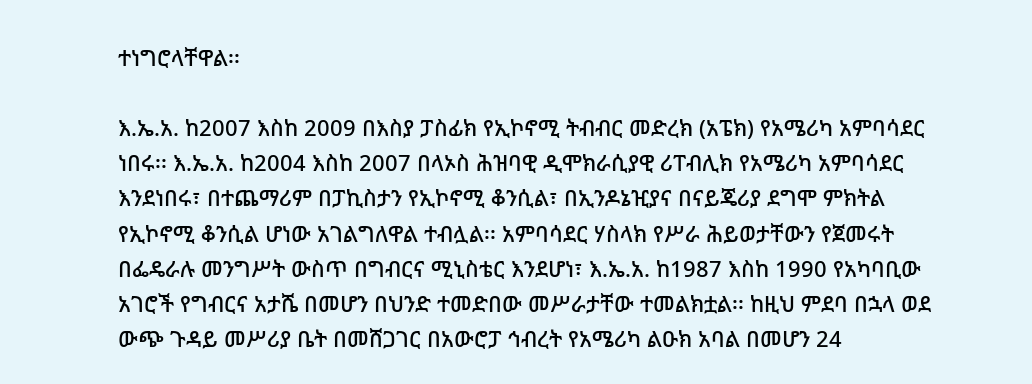ተነግሮላቸዋል፡፡

እ.ኤ.አ. ከ2007 እስከ 2009 በእስያ ፓስፊክ የኢኮኖሚ ትብብር መድረክ (አፔክ) የአሜሪካ አምባሳደር ነበሩ፡፡ እ.ኤ.አ. ከ2004 እስከ 2007 በላኦስ ሕዝባዊ ዲሞክራሲያዊ ሪፐብሊክ የአሜሪካ አምባሳደር እንደነበሩ፣ በተጨማሪም በፓኪስታን የኢኮኖሚ ቆንሲል፣ በኢንዶኔዢያና በናይጄሪያ ደግሞ ምክትል የኢኮኖሚ ቆንሲል ሆነው አገልግለዋል ተብሏል፡፡ አምባሳደር ሃስላክ የሥራ ሕይወታቸውን የጀመሩት በፌዴራሉ መንግሥት ውስጥ በግብርና ሚኒስቴር እንደሆነ፣ እ.ኤ.አ. ከ1987 እስከ 1990 የአካባቢው አገሮች የግብርና አታሼ በመሆን በህንድ ተመድበው መሥራታቸው ተመልክቷል፡፡ ከዚህ ምደባ በኋላ ወደ ውጭ ጉዳይ መሥሪያ ቤት በመሸጋገር በአውሮፓ ኅብረት የአሜሪካ ልዑክ አባል በመሆን 24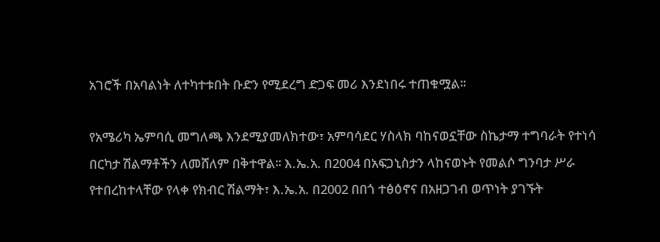አገሮች በአባልነት ለተካተቱበት ቡድን የሚደረግ ድጋፍ መሪ እንደነበሩ ተጠቁሟል፡፡

የአሜሪካ ኤምባሲ መግለጫ እንደሚያመለክተው፣ አምባሳደር ሃስላክ ባከናወኗቸው ስኬታማ ተግባራት የተነሳ በርካታ ሽልማቶችን ለመሸለም በቅተዋል፡፡ እ.ኤ.አ. በ2004 በአፍጋኒስታን ላከናወኑት የመልሶ ግንባታ ሥራ የተበረከተላቸው የላቀ የክብር ሽልማት፣ እ.ኤ.አ. በ2002 በበጎ ተፅዕኖና በአዘጋገብ ወጥነት ያገኙት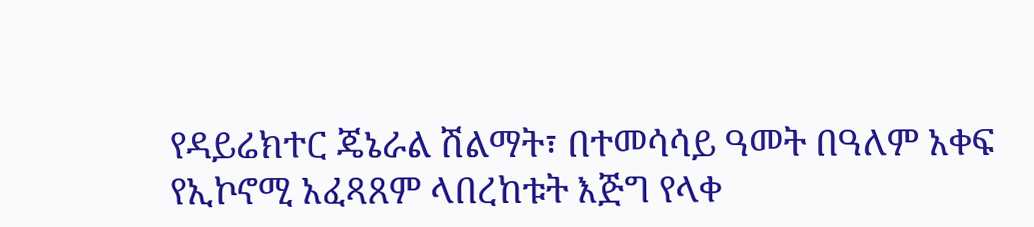የዳይሬክተር ጄኔራል ሽልማት፣ በተመሳሳይ ዓመት በዓለም አቀፍ የኢኮኖሚ አፈጻጸም ላበረከቱት እጅግ የላቀ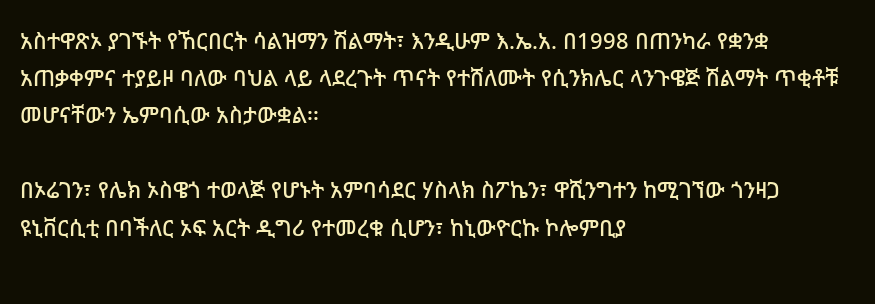አስተዋጽኦ ያገኙት የኸርበርት ሳልዝማን ሽልማት፣ እንዲሁም እ.ኤ.አ. በ1998 በጠንካራ የቋንቋ አጠቃቀምና ተያይዞ ባለው ባህል ላይ ላደረጉት ጥናት የተሸለሙት የሲንክሌር ላንጉዌጅ ሽልማት ጥቂቶቹ መሆናቸውን ኤምባሲው አስታውቋል፡፡

በኦሬገን፣ የሌክ ኦስዌጎ ተወላጅ የሆኑት አምባሳደር ሃስላክ ስፖኬን፣ ዋሺንግተን ከሚገኘው ጎንዛጋ ዩኒቨርሲቲ በባችለር ኦፍ አርት ዲግሪ የተመረቁ ሲሆን፣ ከኒውዮርኩ ኮሎምቢያ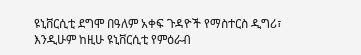ዩኒቨርሲቲ ደግሞ በዓለም አቀፍ ጉዳዮች የማስተርስ ዲግሪ፣ እንዲሁም ከዚሁ ዩኒቨርሲቲ የምዕራብ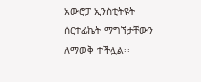አውሮፓ ኢንስቲትዩት ሰርተፊኬት ማግኘታቸውን ለማወቅ ተችሏል፡፡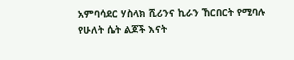አምባሳደር ሃስላክ ሺሪንና ኪራን ኸርበርት የሚባሉ የሁለት ሴት ልጆች እናት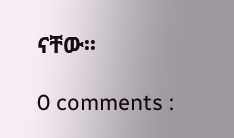ናቸው፡፡

0 comments :